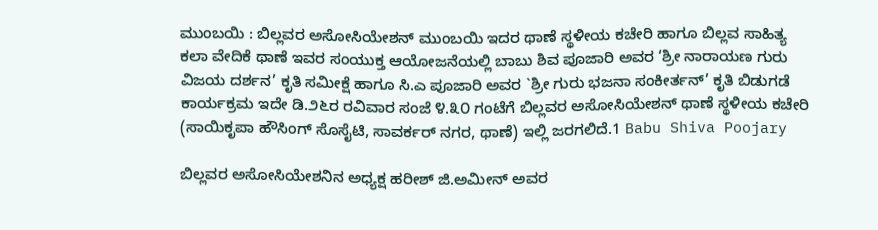ಮುಂಬಯಿ : ಬಿಲ್ಲವರ ಅಸೋಸಿಯೇಶನ್ ಮುಂಬಯಿ ಇದರ ಥಾಣೆ ಸ್ಥಳೀಯ ಕಚೇರಿ ಹಾಗೂ ಬಿಲ್ಲವ ಸಾಹಿತ್ಯ ಕಲಾ ವೇದಿಕೆ ಥಾಣೆ ಇವರ ಸಂಯುಕ್ತ ಆಯೋಜನೆಯಲ್ಲಿ ಬಾಬು ಶಿವ ಪೂಜಾರಿ ಅವರ ‘ಶ್ರೀ ನಾರಾಯಣ ಗುರು ವಿಜಯ ದರ್ಶನ’ ಕೃತಿ ಸಮೀಕ್ಷೆ ಹಾಗೂ ಸಿ.ಎ ಪೂಜಾರಿ ಅವರ `ಶ್ರೀ ಗುರು ಭಜನಾ ಸಂಕೀರ್ತನ್’ ಕೃತಿ ಬಿಡುಗಡೆ ಕಾರ್ಯಕ್ರಮ ಇದೇ ಡಿ.೨೬ರ ರವಿವಾರ ಸಂಜೆ ೪.೩೦ ಗಂಟೆಗೆ ಬಿಲ್ಲವರ ಅಸೋಸಿಯೇಶನ್ ಥಾಣೆ ಸ್ಥಳೀಯ ಕಚೇರಿ (ಸಾಯಿಕೃಪಾ ಹೌಸಿಂಗ್ ಸೊಸೈಟಿ, ಸಾವರ್ಕರ್ ನಗರ, ಥಾಣೆ) ಇಲ್ಲಿ ಜರಗಲಿದೆ.1 Babu Shiva Poojary

ಬಿಲ್ಲವರ ಅಸೋಸಿಯೇಶನಿನ ಅಧ್ಯಕ್ಷ ಹರೀಶ್ ಜಿ.ಅಮೀನ್ ಅವರ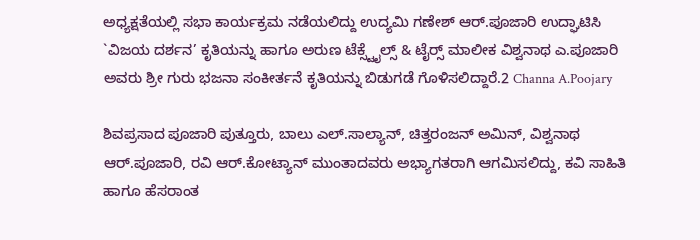ಅಧ್ಯಕ್ಷತೆಯಲ್ಲಿ ಸಭಾ ಕಾರ್ಯಕ್ರಮ ನಡೆಯಲಿದ್ದು ಉದ್ಯಮಿ ಗಣೇಶ್ ಆರ್.ಪೂಜಾರಿ ಉದ್ಘಾಟಿಸಿ `ವಿಜಯ ದರ್ಶನ’ ಕೃತಿಯನ್ನು ಹಾಗೂ ಅರುಣ ಟೆಕ್ಸ್ಟೈಲ್ಸ್ & ಟೈರ‍್ಸ್ ಮಾಲೀಕ ವಿಶ್ವನಾಥ ಎ.ಪೂಜಾರಿ ಅವರು ಶ್ರೀ ಗುರು ಭಜನಾ ಸಂಕೀರ್ತನೆ ಕೃತಿಯನ್ನು ಬಿಡುಗಡೆ ಗೊಳಿಸಲಿದ್ದಾರೆ.2 Channa A.Poojary

ಶಿವಪ್ರಸಾದ ಪೂಜಾರಿ ಪುತ್ತೂರು, ಬಾಲು ಎಲ್.ಸಾಲ್ಯಾನ್, ಚಿತ್ತರಂಜನ್ ಅಮಿನ್, ವಿಶ್ವನಾಥ ಆರ್.ಪೂಜಾರಿ, ರವಿ ಆರ್.ಕೋಟ್ಯಾನ್ ಮುಂತಾದವರು ಅಭ್ಯಾಗತರಾಗಿ ಆಗಮಿಸಲಿದ್ದು, ಕವಿ ಸಾಹಿತಿ ಹಾಗೂ ಹೆಸರಾಂತ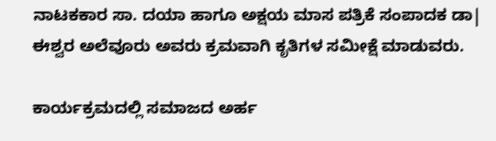ನಾಟಕಕಾರ ಸಾ. ದಯಾ ಹಾಗೂ ಅಕ್ಷಯ ಮಾಸ ಪತ್ರಿಕೆ ಸಂಪಾದಕ ಡಾ| ಈಶ್ವರ ಅಲೆವೂರು ಅವರು ಕ್ರಮವಾಗಿ ಕೃತಿಗಳ ಸಮೀಕ್ಷೆ ಮಾಡುವರು.

ಕಾರ್ಯಕ್ರಮದಲ್ಲಿ ಸಮಾಜದ ಅರ್ಹ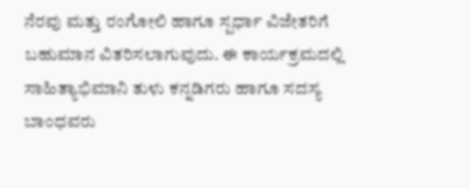ನೆರವು ಮತ್ತು ರಂಗೋಲಿ ಹಾಗೂ ಸ್ಪರ್ಧಾ ವಿಜೇತರಿಗೆ ಬಹುಮಾನ ವಿತರಿಸಲಾಗುವುದು. ಈ ಕಾರ್ಯಕ್ರಮದಲ್ಲಿ ಸಾಹಿತ್ಯಾಭಿಮಾನಿ ತುಳು ಕನ್ನಡಿಗರು ಹಾಗೂ ಸದಸ್ಯ ಬಾಂಧವರು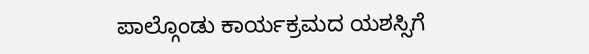ಪಾಲ್ಗೊಂಡು ಕಾರ್ಯಕ್ರಮದ ಯಶಸ್ಸಿಗೆ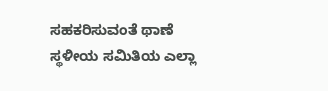ಸಹಕರಿಸುವಂತೆ ಥಾಣೆ ಸ್ಥಳೀಯ ಸಮಿತಿಯ ಎಲ್ಲಾ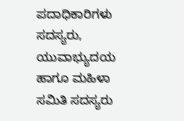ಪದಾಧಿಕಾರಿಗಳು ಸದಸ್ಯರು, ಯುವಾಭ್ಯುದಯ ಹಾಗೂ ಮಹಿಳಾ ಸಮಿತಿ ಸದಸ್ಯರು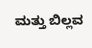ಮತ್ತು ಬಿಲ್ಲವ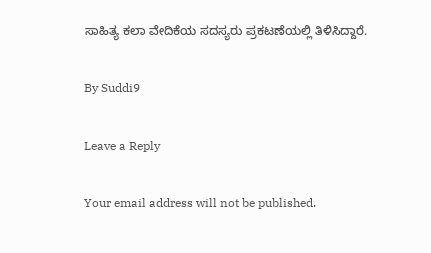ಸಾಹಿತ್ಯ ಕಲಾ ವೇದಿಕೆಯ ಸದಸ್ಯರು ಪ್ರಕಟಣೆಯಲ್ಲಿ ತಿಳಿಸಿದ್ದಾರೆ.

By Suddi9

Leave a Reply

Your email address will not be published.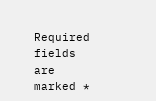Required fields are marked *